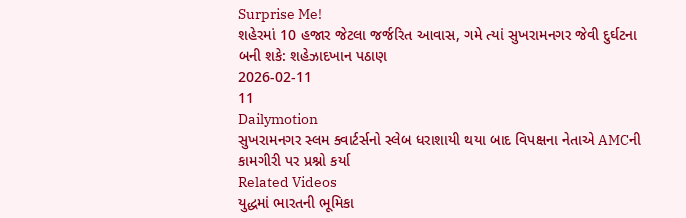Surprise Me!
શહેરમાં 10 હજાર જેટલા જર્જરિત આવાસ, ગમે ત્યાં સુખરામનગર જેવી દુર્ઘટના બની શકે: શહેઝાદખાન પઠાણ
2026-02-11
11
Dailymotion
સુખરામનગર સ્લમ ક્વાર્ટર્સનો સ્લેબ ધરાશાયી થયા બાદ વિપક્ષના નેતાએ AMCની કામગીરી પર પ્રશ્નો કર્યા
Related Videos
યુદ્ધમાં ભારતની ભૂમિકા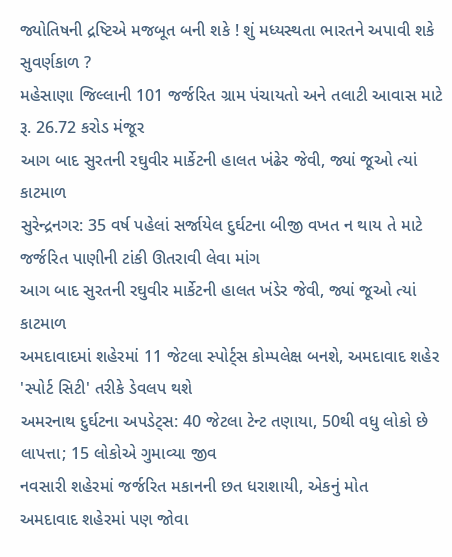જ્યોતિષની દ્રષ્ટિએ મજબૂત બની શકે ! શું મધ્યસ્થતા ભારતને અપાવી શકે સુવર્ણકાળ ?
મહેસાણા જિલ્લાની 101 જર્જરિત ગ્રામ પંચાયતો અને તલાટી આવાસ માટે રૂ. 26.72 કરોડ મંજૂર
આગ બાદ સુરતની રઘુવીર માર્કેટની હાલત ખંઢેર જેવી, જ્યાં જૂઓ ત્યાં કાટમાળ
સુરેન્દ્રનગર: 35 વર્ષ પહેલાં સર્જાયેલ દુર્ઘટના બીજી વખત ન થાય તે માટે જર્જરિત પાણીની ટાંકી ઊતરાવી લેવા માંગ
આગ બાદ સુરતની રઘુવીર માર્કેટની હાલત ખંડેર જેવી, જ્યાં જૂઓ ત્યાં કાટમાળ
અમદાવાદમાં શહેરમાં 11 જેટલા સ્પોર્ટ્સ કોમ્પલેક્ષ બનશે, અમદાવાદ શહેર 'સ્પોર્ટ સિટી' તરીકે ડેવલપ થશે
અમરનાથ દુર્ઘટના અપડેટ્સ: 40 જેટલા ટેન્ટ તણાયા, 50થી વધુ લોકો છે લાપત્તા; 15 લોકોએ ગુમાવ્યા જીવ
નવસારી શહેરમાં જર્જરિત મકાનની છત ધરાશાયી, એકનું મોત
અમદાવાદ શહેરમાં પણ જોવા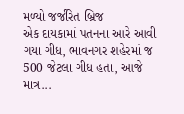મળ્યો જર્જરિત બ્રિજ
એક દાયકામાં પતનના આરે આવી ગયા ગીધ, ભાવનગર શહેરમાં જ 500 જેટલા ગીધ હતા, આજે માત્ર...